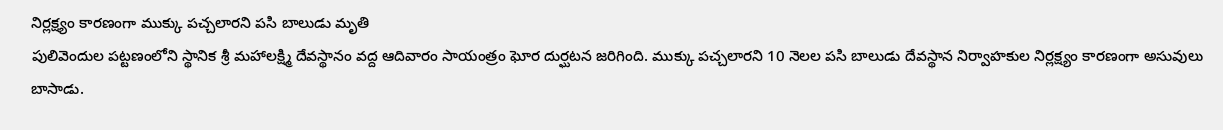నిర్లక్ష్యం కారణంగా ముక్కు పచ్చలారని పసి బాలుడు మృతి
పులివెందుల పట్టణంలోని స్థానిక శ్రీ మహాలక్ష్మి దేవస్థానం వద్ద ఆదివారం సాయంత్రం ఘోర దుర్ఘటన జరిగింది. ముక్కు పచ్చలారని 10 నెలల పసి బాలుడు దేవస్థాన నిర్వాహకుల నిర్లక్ష్యం కారణంగా అసువులు బాసాడు.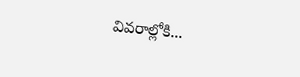వివరాల్లోకి...